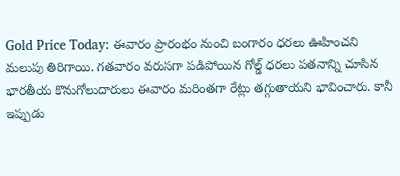Gold Price Today: ఈవారం ప్రారంభం నుంచి బంగారం ధరలు ఊహించని మలుపు తిరిగాయి. గతవారం వరుసగా పడిపోయిన గోల్డ్ ధరలు పతనాన్ని చూసిన భారతీయ కొనుగోలుదారులు ఈవారం మరింతగా రేట్లు తగ్గుతాయని భావించారు. కానీ ఇప్పుడు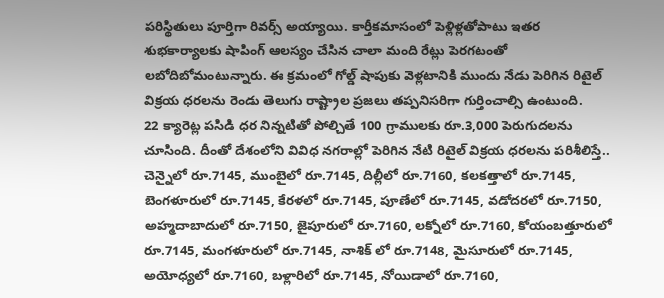పరిస్థితులు పూర్తిగా రివర్స్ అయ్యాయి. కార్తీకమాసంలో పెళ్లిళ్లతోపాటు ఇతర శుభకార్యాలకు షాపింగ్ ఆలస్యం చేసిన చాలా మంది రేట్లు పెరగటంతో లబోదిబోమంటున్నారు. ఈ క్రమంలో గోల్డ్ షాపుకు వెళ్లటానికి ముందు నేడు పెరిగిన రిటైల్ విక్రయ ధరలను రెండు తెలుగు రాష్ట్రాల ప్రజలు తప్పనిసరిగా గుర్తించాల్సి ఉంటుంది.
22 క్యారెట్ల పసిడి ధర నిన్నటితో పోల్చితే 100 గ్రాములకు రూ.3,000 పెరుగుదలను చూసింది. దీంతో దేశంలోని వివిధ నగరాల్లో పెరిగిన నేటి రిటైల్ విక్రయ ధరలను పరిశీలిస్తే.. చెన్నైలో రూ.7145, ముంబైలో రూ.7145, దిల్లీలో రూ.7160, కలకత్తాలో రూ.7145, బెంగళూరులో రూ.7145, కేరళలో రూ.7145, పూణేలో రూ.7145, వడోదరలో రూ.7150, అహ్మదాబాదులో రూ.7150, జైపూరులో రూ.7160, లక్నోలో రూ.7160, కోయంబత్తూరులో రూ.7145, మంగళూరులో రూ.7145, నాశిక్ లో రూ.7148, మైసూరులో రూ.7145, అయోధ్యలో రూ.7160, బళ్లారిలో రూ.7145, నోయిడాలో రూ.7160,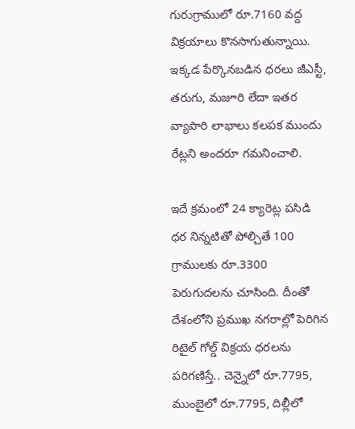గురుగ్రాములో రూ.7160 వద్ద విక్రయాలు కొనసాగుతున్నాయి. ఇక్కడ పేర్కొనబడిన ధరలు జీఎస్టీ, తరుగు, మజూరి లేదా ఇతర వ్యాపారి లాభాలు కలపక ముందు రేట్లని అందరూ గమనించాలి.

ఇదే క్రమంలో 24 క్యారెట్ల పసిడి ధర నిన్నటితో పోల్చితే 100 గ్రాములకు రూ.3300 పెరుగుదలను చూసింది. దీంతో దేశంలోని ప్రముఖ నగరాల్లో పెరిగిన రిటైల్ గోల్డ్ విక్రయ ధరలను పరిగణిస్తే.. చెన్నైలో రూ.7795, ముంబైలో రూ.7795, దిల్లీలో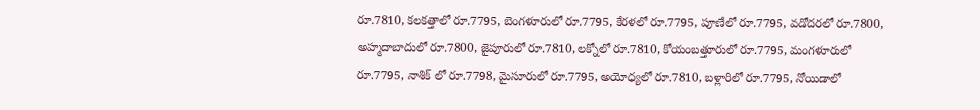రూ.7810, కలకత్తాలో రూ.7795, బెంగళూరులో రూ.7795, కేరళలో రూ.7795, పూణేలో రూ.7795, వడోదరలో రూ.7800, అహ్మదాబాదులో రూ.7800, జైపూరులో రూ.7810, లక్నోలో రూ.7810, కోయంబత్తూరులో రూ.7795, మంగళూరులో రూ.7795, నాశిక్ లో రూ.7798, మైసూరులో రూ.7795, అయోధ్యలో రూ.7810, బళ్లారిలో రూ.7795, నోయిడాలో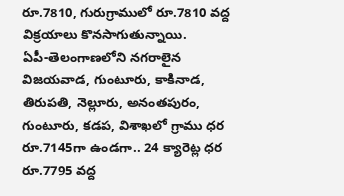రూ.7810, గురుగ్రాములో రూ.7810 వద్ద విక్రయాలు కొనసాగుతున్నాయి.
ఏపీ-తెలంగాణలోని నగరాలైన విజయవాడ, గుంటూరు, కాకినాడ, తిరుపతి, నెల్లూరు, అనంతపురం, గుంటూరు, కడప, విశాఖలో గ్రాము ధర రూ.7145గా ఉండగా.. 24 క్యారెట్ల ధర రూ.7795 వద్ద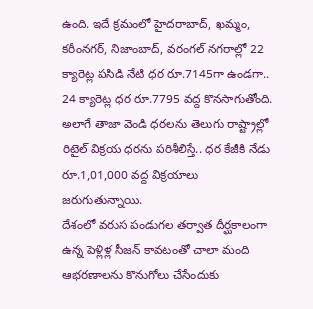ఉంది. ఇదే క్రమంలో హైదరాబాద్, ఖమ్మం, కరీంనగర్, నిజాంబాద్, వరంగల్ నగరాల్లో 22 క్యారెట్ల పసిడి నేటి ధర రూ.7145గా ఉండగా.. 24 క్యారెట్ల ధర రూ.7795 వద్ద కొనసాగుతోంది. అలాగే తాజా వెండి ధరలను తెలుగు రాష్ట్రాల్లో రిటైల్ విక్రయ ధరను పరిశీలిస్తే.. ధర కేజీకి నేడు రూ.1,01,000 వద్ద విక్రయాలు జరుగుతున్నాయి.
దేశంలో వరుస పండుగల తర్వాత దీర్ఘకాలంగా ఉన్న పెళ్లిళ్ల సీజన్ కావటంతో చాలా మంది ఆభరణాలను కొనుగోలు చేసేందుకు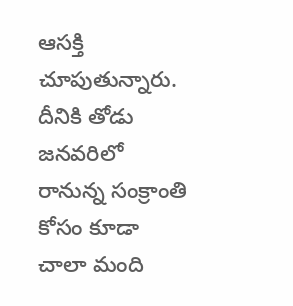ఆసక్తి చూపుతున్నారు. దీనికి తోడు జనవరిలో రానున్న సంక్రాంతి కోసం కూడా చాలా మంది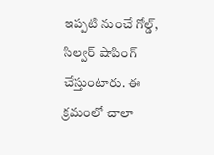ఇప్పటి నుంచే గోల్డ్, సిల్వర్ షాపింగ్ చేస్తుంటారు. ఈ క్రమంలో చాలా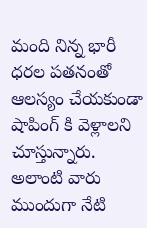మంది నిన్న భారీ ధరల పతనంతో ఆలస్యం చేయకుండా షాపింగ్ కి వెళ్లాలని చూస్తున్నారు. అలాంటి వారు ముందుగా నేటి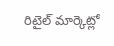రిటైల్ మార్కెట్లో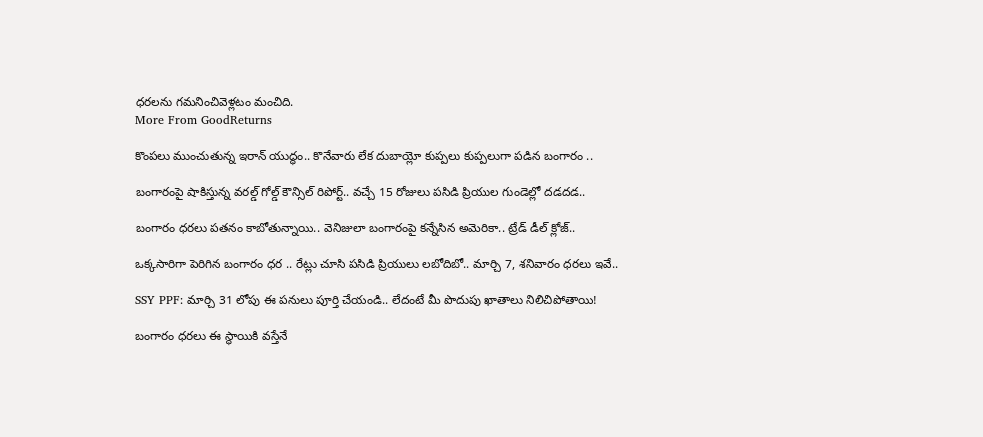ధరలను గమనించివెళ్లటం మంచిది.
More From GoodReturns

కొంపలు ముంచుతున్న ఇరాన్ యుద్ధం.. కొనేవారు లేక దుబాయ్లో కుప్పలు కుప్పలుగా పడిన బంగారం ..

బంగారంపై షాకిస్తున్న వరల్డ్ గోల్డ్ కౌన్సిల్ రిపోర్ట్.. వచ్చే 15 రోజులు పసిడి ప్రియుల గుండెల్లో దడదడ..

బంగారం ధరలు పతనం కాబోతున్నాయి.. వెనిజులా బంగారంపై కన్నేసిన అమెరికా.. ట్రేడ్ డీల్ క్లోజ్..

ఒక్కసారిగా పెరిగిన బంగారం ధర .. రేట్లు చూసి పసిడి ప్రియులు లబోదిబో.. మార్చి 7, శనివారం ధరలు ఇవే..

SSY PPF: మార్చి 31 లోపు ఈ పనులు పూర్తి చేయండి.. లేదంటే మీ పొదుపు ఖాతాలు నిలిచిపోతాయి!

బంగారం ధరలు ఈ స్థాయికి వస్తేనే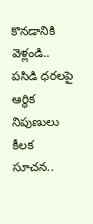కొనడానికి వెళ్లండి.. పసిడి ధరలపై ఆర్థిక నిపుణులు కీలక సూచన..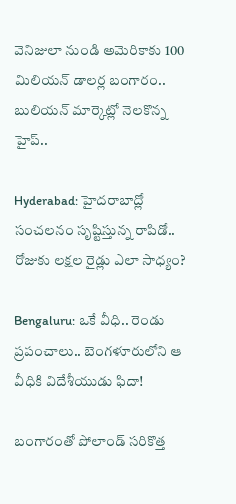వెనిజులా నుండి అమెరికాకు 100 మిలియన్ డాలర్ల బంగారం.. బులియన్ మార్కెట్లో నెలకొన్న హైప్..

Hyderabad: హైదరాబాద్లో సంచలనం సృష్టిస్తున్న రాపిడో.. రోజుకు లక్షల రైడ్లు ఎలా సాధ్యం?

Bengaluru: ఒకే వీధి.. రెండు ప్రపంచాలు.. బెంగళూరులోని ఆ వీధికి విదేశీయుడు ఫిదా!

బంగారంతో పోలాండ్ సరికొత్త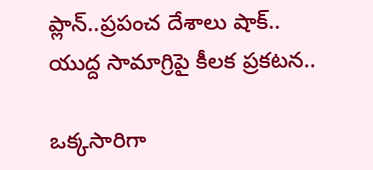ప్లాన్..ప్రపంచ దేశాలు షాక్.. యుద్ద సామాగ్రిపై కీలక ప్రకటన..

ఒక్కసారిగా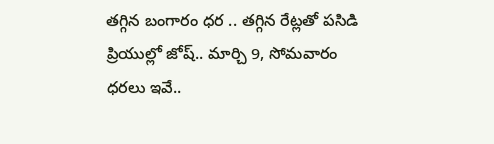తగ్గిన బంగారం ధర .. తగ్గిన రేట్లతో పసిడి ప్రియుల్లో జోష్.. మార్చి 9, సోమవారం ధరలు ఇవే..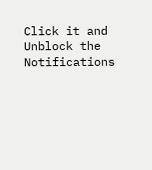Click it and Unblock the Notifications